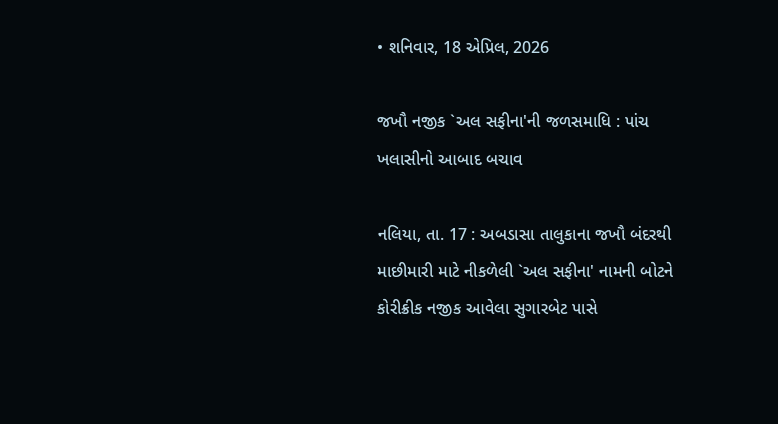• શનિવાર, 18 એપ્રિલ, 2026

જખૌ નજીક `અલ સફીના'ની જળસમાધિ : પાંચ ખલાસીનો આબાદ બચાવ

નલિયા, તા. 17 : અબડાસા તાલુકાના જખૌ બંદરથી માછીમારી માટે નીકળેલી `અલ સફીના' નામની બોટને કોરીક્રીક નજીક આવેલા સુગારબેટ પાસે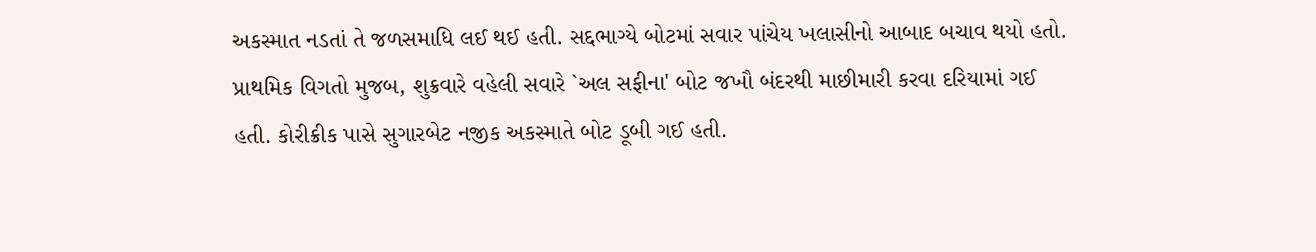અકસ્માત નડતાં તે જળસમાધિ લઈ થઈ હતી. સદ્દભાગ્યે બોટમાં સવાર પાંચેય ખલાસીનો આબાદ બચાવ થયો હતો.  પ્રાથમિક વિગતો મુજબ, શુક્રવારે વહેલી સવારે `અલ સફીના' બોટ જખૌ બંદરથી માછીમારી કરવા દરિયામાં ગઈ હતી. કોરીક્રીક પાસે સુગારબેટ નજીક અકસ્માતે બોટ ડૂબી ગઈ હતી.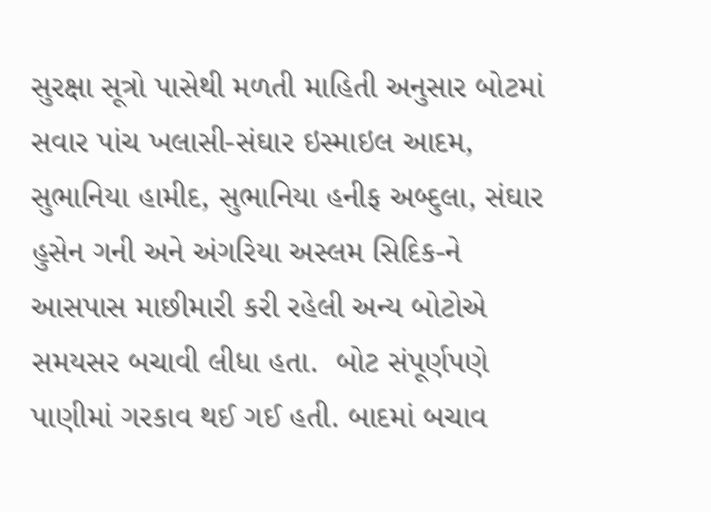સુરક્ષા સૂત્રો પાસેથી મળતી માહિતી અનુસાર બોટમાં સવાર પાંચ ખલાસી-સંઘાર ઇસ્માઇલ આદમ, સુભાનિયા હામીદ, સુભાનિયા હનીફ અબ્દુલા, સંઘાર હુસેન ગની અને અંગરિયા અસ્લમ સિદિક-ને આસપાસ માછીમારી કરી રહેલી અન્ય બોટોએ સમયસર બચાવી લીધા હતા.  બોટ સંપૂર્ણપણે પાણીમાં ગરકાવ થઈ ગઈ હતી. બાદમાં બચાવ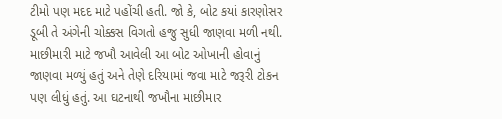ટીમો પણ મદદ માટે પહોંચી હતી. જો કે, બોટ કયાં કારણોસર ડૂબી તે અંગેની ચોક્કસ વિગતો હજુ સુધી જાણવા મળી નથી.  માછીમારી માટે જખૌ આવેલી આ બોટ ઓખાની હોવાનું જાણવા મળ્યું હતું અને તેણે દરિયામાં જવા માટે જરૂરી ટોકન પણ લીધું હતું. આ ઘટનાથી જખૌના માછીમાર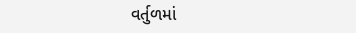વર્તુળમાં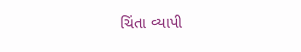ચિંતા વ્યાપી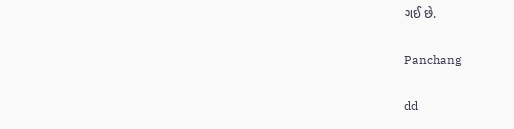ગઈ છે.

Panchang

dd